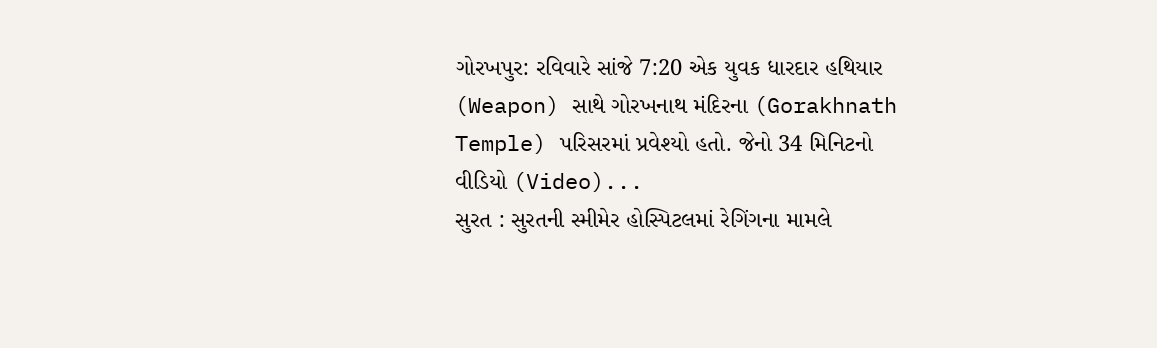ગોરખપુર: રવિવારે સાંજે 7:20 એક યુવક ધારદાર હથિયાર (Weapon) સાથે ગોરખનાથ મંદિરના (Gorakhnath Temple) પરિસરમાં પ્રવેશ્યો હતો. જેનો 34 મિનિટનો વીડિયો (Video)...
સુરત : સુરતની સ્મીમેર હોસ્પિટલમાં રેગિંગના મામલે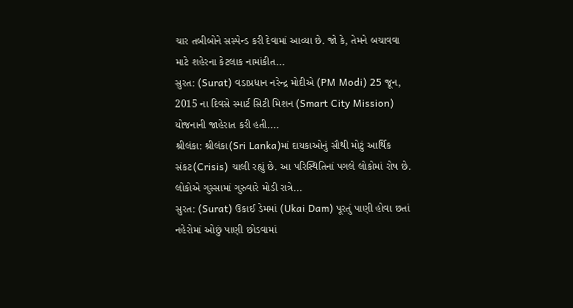ચાર તબીબોને સસ્પેન્ડ કરી દેવામાં આવ્યા છે. જો કે, તેમને બચાવવા માટે શહેરના કેટલાક નામાંકીત...
સુરત: (Surat) વડાપ્રધાન નરેન્દ્ર મોદીએ (PM Modi) 25 જૂન, 2015 ના દિવસે સ્માર્ટ સિટી મિશન (Smart City Mission) યોજનાની જાહેરાત કરી હતી....
શ્રીલંકા: શ્રીલંકા(Sri Lanka)માં દાયકાઓનું સૌથી મોટું આર્થિક સંકટ(Crisis) ચાલી રહ્યું છે. આ પરિસ્થિતિનાં પગલે લોકોમાં રોષ છે. લોકોએ ગુસ્સામાં ગુરુવારે મોડી રાત્રે...
સુરત: (Surat) ઉકાઈ ડેમમાં (Ukai Dam) પૂરતું પાણી હોવા છતાં નહેરોમાં ઓછું પાણી છોડવામાં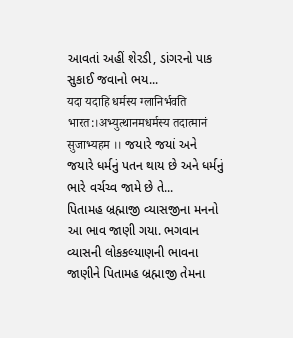આવતાં અહીં શેરડી, ડાંગરનો પાક સુકાઈ જવાનો ભય...
यदा यदाहि धर्मस्य ग्लानिर्भवति भारत:।अभ्युत्थानमधर्मस्य तदात्मानं सुजाभ्यहम ।। જયારે જયાં અને જયારે ધર્મનું પતન થાય છે અને ધર્મનું ભારે વર્ચચ્વ જામે છે તે...
પિતામહ બ્રહ્માજી વ્યાસજીના મનનો આ ભાવ જાણી ગયા. ભગવાન વ્યાસની લોકકલ્યાણની ભાવના જાણીને પિતામહ બ્રહ્માજી તેમના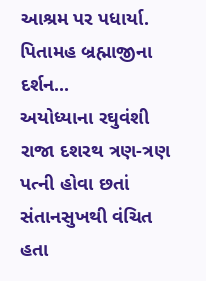આશ્રમ પર પધાર્યા. પિતામહ બ્રહ્માજીના દર્શન...
અયોધ્યાના રઘુવંશી રાજા દશરથ ત્રણ-ત્રણ પત્ની હોવા છતાં સંતાનસુખથી વંચિત હતા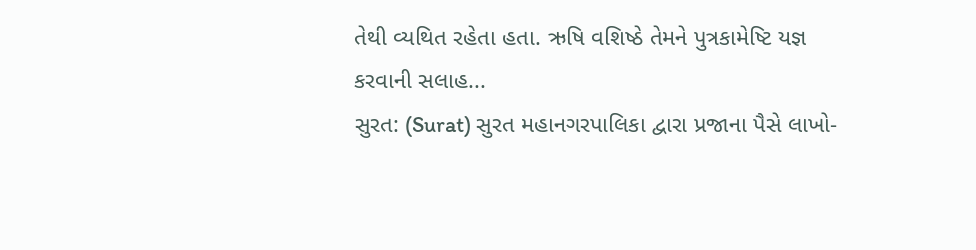તેથી વ્યથિત રહેતા હતા. ઋષિ વશિષ્ઠે તેમને પુત્રકામેષ્ટિ યજ્ઞ કરવાની સલાહ...
સુરત: (Surat) સુરત મહાનગરપાલિકા દ્વારા પ્રજાના પૈસે લાખો-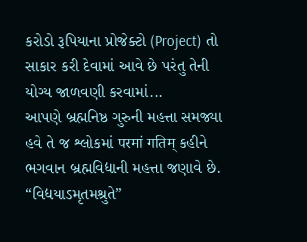કરોડો રૂપિયાના પ્રોજેક્ટો (Project) તો સાકાર કરી દેવામાં આવે છે પરંતુ તેની યોગ્ય જાળવણી કરવામાં...
આપણે બ્રહ્મનિષ્ઠ ગુરુની મહત્તા સમજ્યા હવે તે જ શ્લોકમાં परमां गतिम् કહીને ભગવાન બ્રહ્મવિદ્યાની મહત્તા જણાવે છે. “વિદ્યયાઽમૃતમશ્રુતે”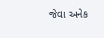જેવા અનેક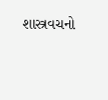શાસ્ત્રવચનો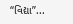“વિદ્યા”...